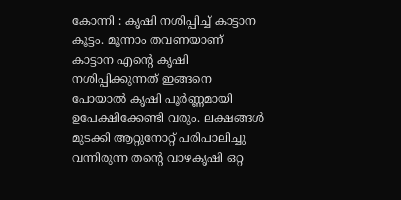കോന്നി : കൃഷി നശിപ്പിച്ച് കാട്ടാന കൂട്ടം. മൂന്നാം തവണയാണ് കാട്ടാന എന്റെ കൃഷി നശിപ്പിക്കുന്നത് ഇങ്ങനെ പോയാൽ കൃഷി പൂർണ്ണമായി ഉപേക്ഷിക്കേണ്ടി വരും. ലക്ഷങ്ങൾ മുടക്കി ആറ്റുനോറ്റ് പരിപാലിച്ചു വന്നിരുന്ന തന്റെ വാഴകൃഷി ഒറ്റ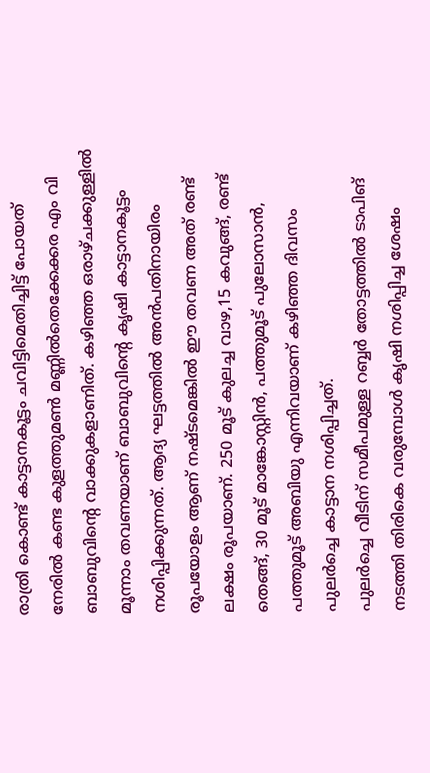രാത്രി കൊണ്ട് കാട്ടാനകൂട്ടം ചവിട്ടിമെതിച്ചിട്ട് പോയത് നേരിൽ കണ്ട കുളത്തുമൺ മണ്ണിൽതെക്കേക്കര എം വി ബാബുവിന്റെ വാക്കുകളാണിത്. കഴിഞ്ഞ ഒരാഴ്ചക്കുള്ളിൽ മൂന്നാം തവണയാണ് ബാബുവിന്റെ കൃഷി കാട്ടാനകൂട്ടം നശിപ്പിക്കുന്നത്. ആദ്യ ഘട്ടത്തിൽ അൻപതിനായിരം രൂപയോളം ആണ് നഷ്ടമെങ്കിൽ ഈ തവണ അത് രണ്ട് ലക്ഷം രൂപയാണ്. 250 മൂട് കുലച്ച വാഴ,15 കവുങ്ങ്, രണ്ട് തെങ്ങ്, 30 മൂട് മാങ്കോസ്റ്റിൻ, പത്തുമൂട് പുലോസാൻ, പത്തുമൂട് അബിയു എന്നിവയാണ് കഴിഞ്ഞ ദിവസം പുലർച്ചെ കാട്ടാന നശിപ്പിച്ചത്.
പുലർച്ചെ വീടിന് സമീപമുള്ള റബ്ബർ തോട്ടത്തിൽ ടാപിങ് നടത്തി തിരികെ വരുമ്പോൾ കൃഷി നശിപ്പിച്ച ശേഷം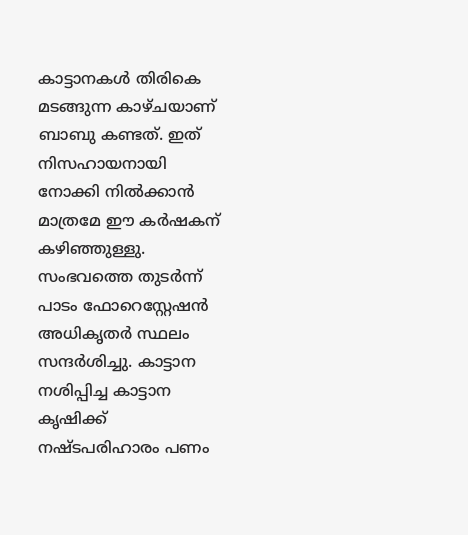കാട്ടാനകൾ തിരികെ മടങ്ങുന്ന കാഴ്ചയാണ് ബാബു കണ്ടത്. ഇത് നിസഹായനായി നോക്കി നിൽക്കാൻ മാത്രമേ ഈ കർഷകന് കഴിഞ്ഞുള്ളു. സംഭവത്തെ തുടർന്ന് പാടം ഫോറെസ്റ്റേഷൻ അധികൃതർ സ്ഥലം സന്ദർശിച്ചു. കാട്ടാന നശിപ്പിച്ച കാട്ടാന കൃഷിക്ക് നഷ്ടപരിഹാരം പണം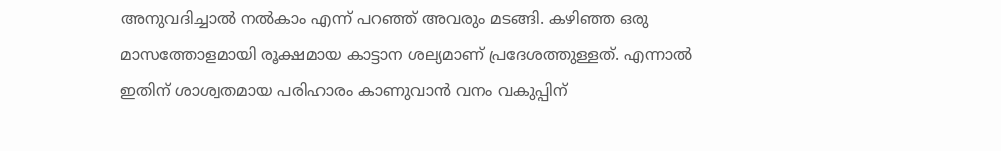അനുവദിച്ചാൽ നൽകാം എന്ന് പറഞ്ഞ് അവരും മടങ്ങി. കഴിഞ്ഞ ഒരു മാസത്തോളമായി രൂക്ഷമായ കാട്ടാന ശല്യമാണ് പ്രദേശത്തുള്ളത്. എന്നാൽ ഇതിന് ശാശ്വതമായ പരിഹാരം കാണുവാൻ വനം വകുപ്പിന്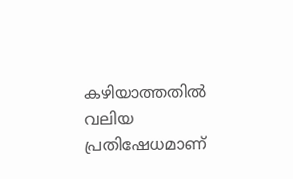കഴിയാത്തതിൽ വലിയ പ്രതിഷേധമാണ്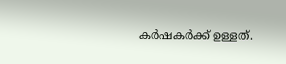കർഷകർക്ക് ഉള്ളത്.